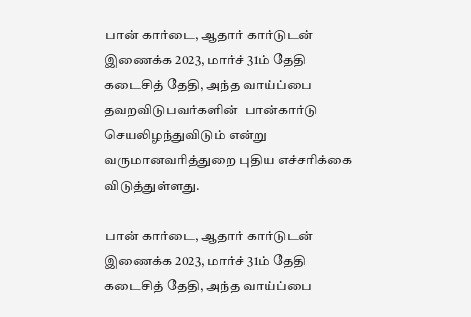பான் கார்டை, ஆதார் கார்டுடன் இணைக்க 2023, மார்ச் 31ம் தேதி கடைசித் தேதி, அந்த வாய்ப்பை தவறவிடுபவர்களின்  பான்கார்டு செயலிழந்துவிடும் என்று வருமானவரித்துறை புதிய எச்சரிக்கை விடுத்துள்ளது.

பான் கார்டை, ஆதார் கார்டுடன் இணைக்க 2023, மார்ச் 31ம் தேதி கடைசித் தேதி, அந்த வாய்ப்பை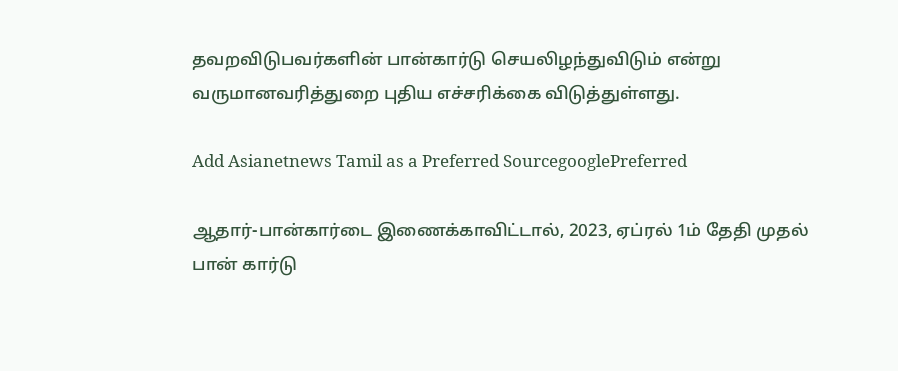தவறவிடுபவர்களின் பான்கார்டு செயலிழந்துவிடும் என்று வருமானவரித்துறை புதிய எச்சரிக்கை விடுத்துள்ளது.

Add Asianetnews Tamil as a Preferred SourcegooglePreferred

ஆதார்-பான்கார்டை இணைக்காவிட்டால், 2023, ஏப்ரல் 1ம் தேதி முதல் பான் கார்டு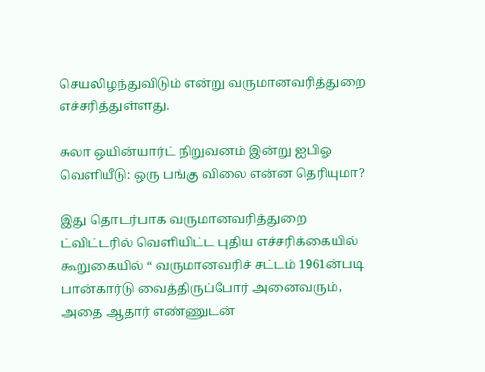செயலிழந்துவிடும் என்று வருமானவரித்துறை எச்சரித்துள்ளது.

சுலா ஒயின்யார்ட் நிறுவனம் இன்று ஐபிஓ வெளியீடு: ஒரு பங்கு விலை என்ன தெரியுமா?

இது தொடர்பாக வருமானவரித்துறை ட்விட்டரில் வெளியிட்ட புதிய எச்சரிக்கையில் கூறுகையில் “ வருமானவரிச் சட்டம் 1961ன்படி பான்கார்டு வைத்திருப்போர் அனைவரும், அதை ஆதார் எண்ணுடன்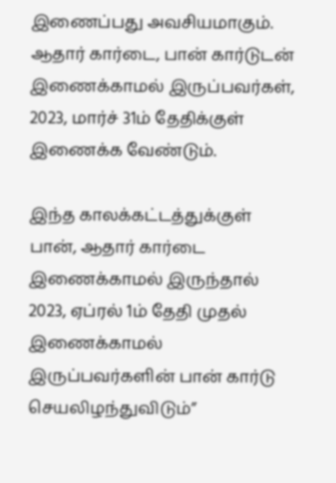இணைப்பது அவசியமாகும். ஆதார் கார்டை, பான் கார்டுடன் இணைக்காமல் இருப்பவர்கள், 2023, மார்ச் 31ம் தேதிக்குள் இணைக்க வேண்டும்.

இந்த காலக்கட்டத்துக்குள் பான், ஆதார் கார்டை இணைக்காமல் இருந்தால் 2023, ஏப்ரல் 1ம் தேதி முதல் இணைக்காமல் இருப்பவர்களின் பான் கார்டு செயலிழந்துவிடும்”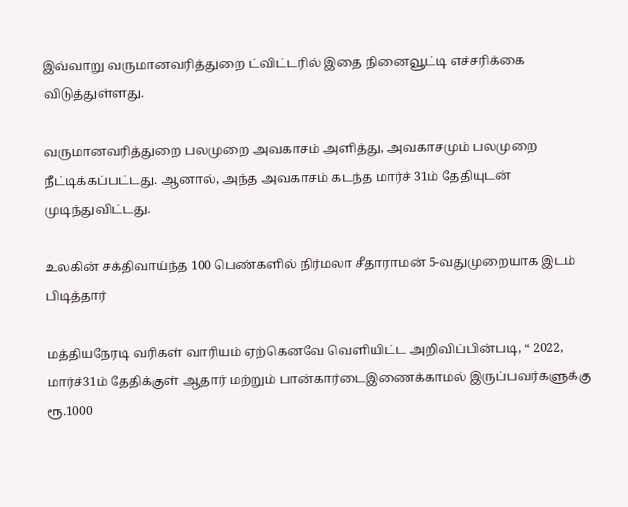இவ்வாறு வருமானவரித்துறை ட்விட்டரில் இதை நினைவூட்டி எச்சரிக்கை விடுத்துள்ளது.

வருமானவரித்துறை பலமுறை அவகாசம் அளித்து, அவகாசமும் பலமுறை நீட்டிக்கப்பட்டது. ஆனால், அந்த அவகாசம் கடந்த மார்ச் 31ம் தேதியுடன் முடிந்துவிட்டது.

உலகின் சக்திவாய்ந்த 100 பெண்களில் நிர்மலா சீதாராமன் 5-வதுமுறையாக இடம் பிடித்தார்

மத்தியநேரடி வரிகள் வாரியம் ஏற்கெனவே வெளியிட்ட அறிவிப்பின்படி, “ 2022, மார்ச்31ம் தேதிக்குள் ஆதார் மற்றும் பான்கார்டைஇணைக்காமல் இருப்பவர்களுக்கு ரூ.1000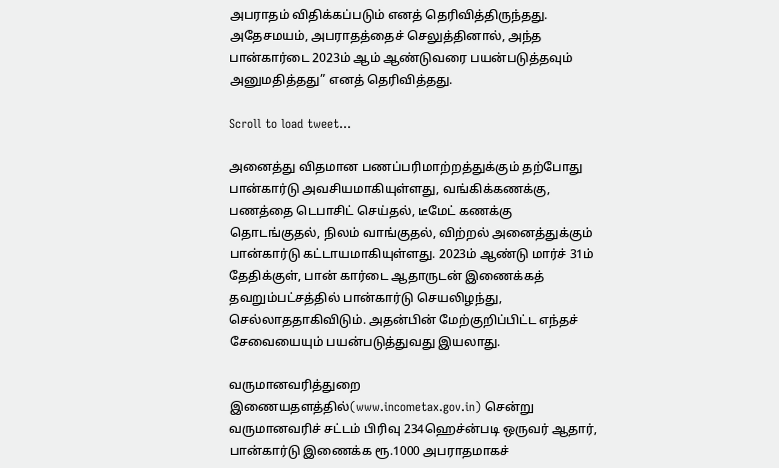அபராதம் விதிக்கப்படும் எனத் தெரிவித்திருந்தது. அதேசமயம், அபராதத்தைச் செலுத்தினால், அந்த பான்கார்டை 2023ம் ஆம் ஆண்டுவரை பயன்படுத்தவும் அனுமதித்தது” எனத் தெரிவித்தது.

Scroll to load tweet…

அனைத்து விதமான பணப்பரிமாற்றத்துக்கும் தற்போது பான்கார்டு அவசியமாகியுள்ளது, வங்கிக்கணக்கு, பணத்தை டெபாசிட் செய்தல், டீமேட் கணக்கு தொடங்குதல், நிலம் வாங்குதல், விற்றல் அனைத்துக்கும் பான்கார்டு கட்டாயமாகியுள்ளது. 2023ம் ஆண்டு மார்ச் 31ம் தேதிக்குள், பான் கார்டை ஆதாருடன் இணைக்கத் தவறும்பட்சத்தில் பான்கார்டு செயலிழந்து, செல்லாததாகிவிடும். அதன்பின் மேற்குறிப்பிட்ட எந்தச் சேவையையும் பயன்படுத்துவது இயலாது.

வருமானவரித்துறை இணையதளத்தில்(www.incometax.gov.in) சென்று வருமானவரிச் சட்டம் பிரிவு 234ஹெச்ன்படி ஒருவர் ஆதார், பான்கார்டு இணைக்க ரூ.1000 அபராதமாகச்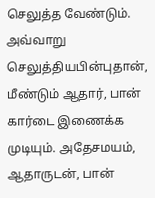செலுத்த வேண்டும். அவ்வாறு செலுத்தியபின்புதான், மீண்டும் ஆதார், பான் கார்டை இணைக்க முடியும். அதேசமயம், ஆதாருடன், பான்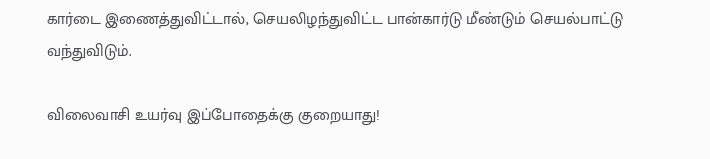கார்டை இணைத்துவிட்டால், செயலிழந்துவிட்ட பான்கார்டு மீண்டும் செயல்பாட்டு வந்துவிடும்.

விலைவாசி உயர்வு இப்போதைக்கு குறையாது!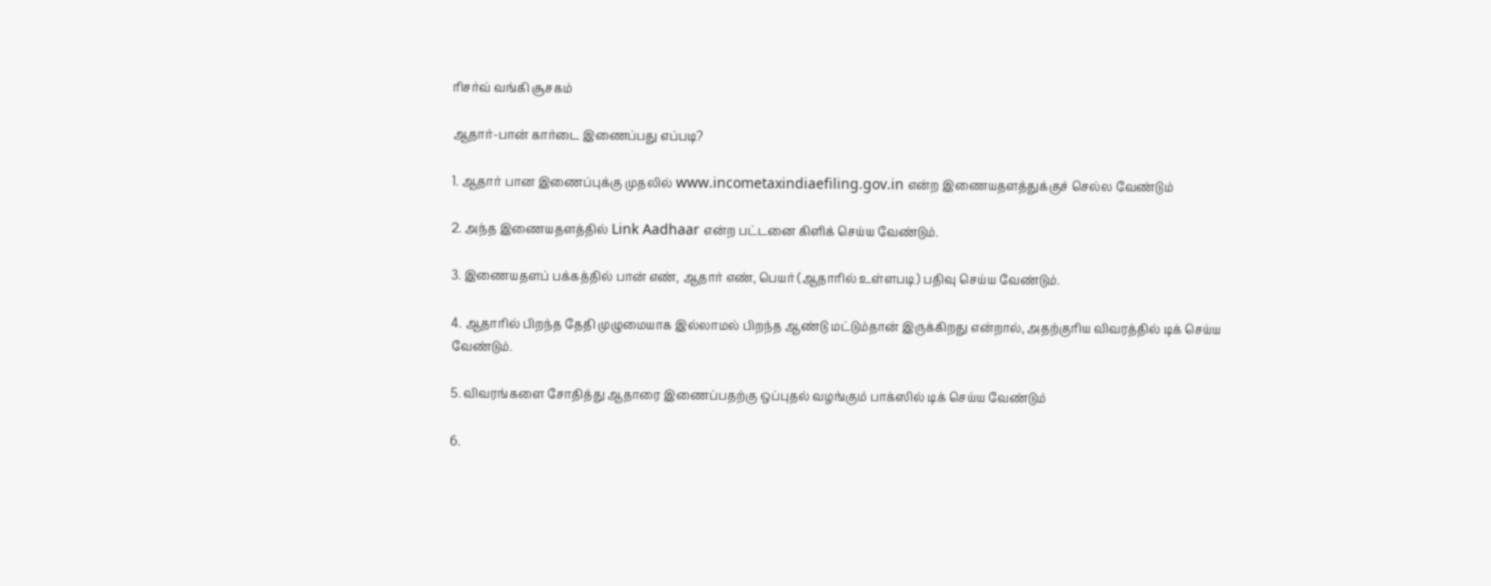ரிசர்வ் வங்கி சூசகம்

ஆதார்-பான் கார்டை இணைப்பது எப்படி?

1. ஆதார் பான இணைப்புக்கு முதலில் www.incometaxindiaefiling.gov.in என்ற இணையதளத்துக்குச் செல்ல வேண்டும்

2. அந்த இணையதளத்தில் Link Aadhaar என்ற பட்டனை கிளிக் செய்ய வேண்டும்.

3. இணையதளப் பக்கத்தில் பான் எண், ஆதார் எண், பெயர் (ஆதாரில் உள்ளபடி) பதிவு செய்ய வேண்டும்.

4. ஆதாரில் பிறந்த தேதி முழுமையாக இல்லாமல் பிறந்த ஆண்டு மட்டும்தான் இருக்கிறது என்றால், அதற்குரிய விவரத்தில் டிக் செய்ய வேண்டும்.

5. விவரங்களை சோதித்து ஆதாரை இணைப்பதற்கு ஒப்புதல் வழங்கும் பாக்ஸில் டிக் செய்ய வேண்டும்

6.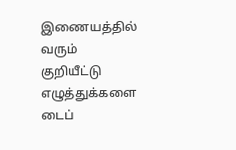இணையத்தில் வரும் குறியீட்டு எழுத்துக்களை டைப்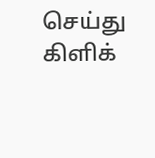செய்து கிளிக்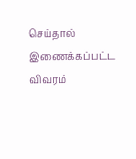செய்தால் இணைக்கப்பட்ட விவரம்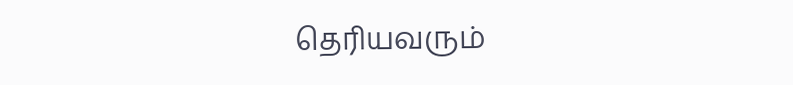தெரியவரும்